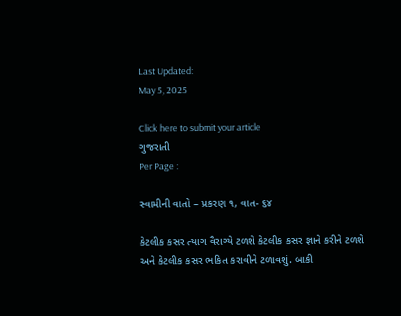Last Updated:
May 5, 2025

Click here to submit your article
ગુજરાતી
Per Page :

સ્વામીની વાતો – પ્રકરણ ૧, વાત- ૬૪

કેટલીક કસર ત્‍યાગ વૈરાગ્‍યે ટળશે કેટલીક કસર જ્ઞાને કરીને ટળશે અને કેટલીક કસર ભકિત કરાવીને ટળાવશું. બાકી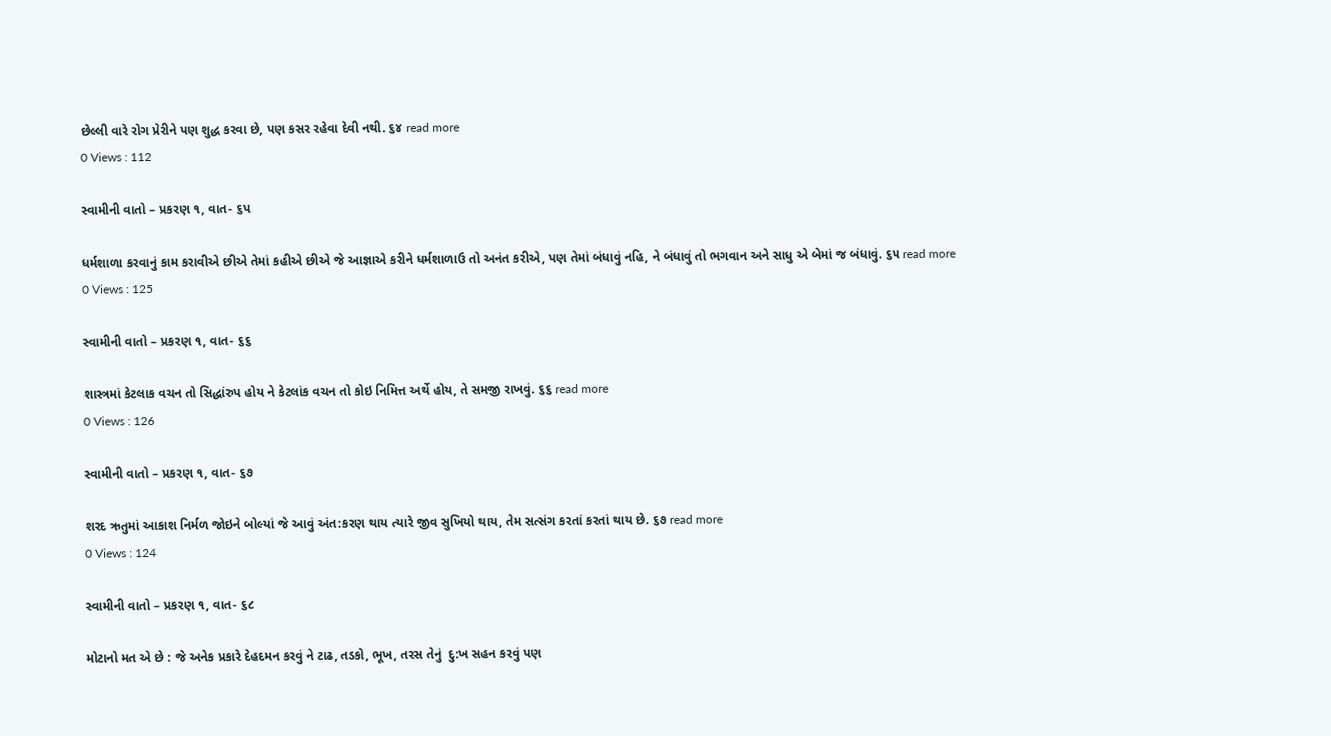છેલ્‍લી વારે રોગ પ્રેરીને પણ શુદ્ધ કરવા છે, પણ કસર રહેવા દેવી નથી. ૬૪ read more
0 Views : 112

સ્વામીની વાતો – પ્રકરણ ૧, વાત- ૬પ

ધર્મશાળા કરવાનું કામ કરાવીએ છીએ તેમાં કહીએ છીએ જે આજ્ઞાએ કરીને ધર્મશાળાઉ તો અનંત કરીએ, પણ તેમાં બંધાવું નહિ, ને બંધાવું તો ભગવાન અને સાધુ એ બેમાં જ બંધાવું. ૬૫ read more
0 Views : 125

સ્વામીની વાતો – પ્રકરણ ૧, વાત- ૬૬

શાસ્ત્રમાં કેટલાક વચન તો સિદ્ધાંરુપ હોય ને કેટલાંક વચન તો કોઇ નિમિત્ત અર્થે હોય, તે સમજી રાખવું. ૬૬ read more
0 Views : 126

સ્વામીની વાતો – પ્રકરણ ૧, વાત- ૬૭

શરદ ઋતુમાં આકાશ નિર્મળ જોઇને બોલ્‍યાં જે આવું અંત:કરણ થાય ત્‍યારે જીવ સુખિયો થાય, તેમ સત્‍સંગ કરતાં કરતાં થાય છે. ૬૭ read more
0 Views : 124

સ્વામીની વાતો – પ્રકરણ ૧, વાત- ૬૮

મોટાનો મત એ છે : જે અનેક પ્રકારે દેહદમન કરવું ને ટાઢ, તડકો, ભૂખ, તરસ તેનું  દુ:ખ સહન કરવું પણ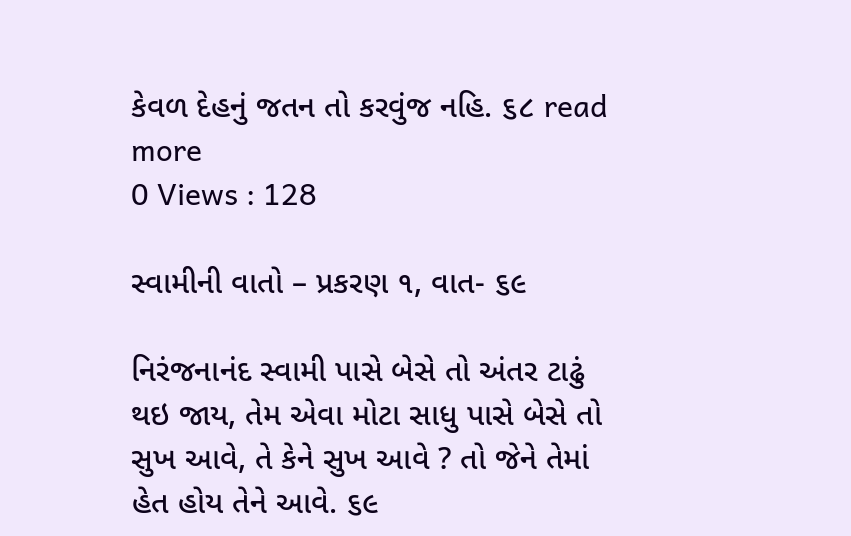કેવળ દેહનું જતન તો કરવુંજ નહિ. ૬૮ read more
0 Views : 128

સ્વામીની વાતો – પ્રકરણ ૧, વાત- ૬૯

નિરંજનાનંદ સ્‍વામી પાસે બેસે તો અંતર ટાઢું થઇ જાય, તેમ એવા મોટા સાધુ પાસે બેસે તો સુખ આવે, તે કેને સુખ આવે ? તો જેને તેમાં હેત હોય તેને આવે. ૬૯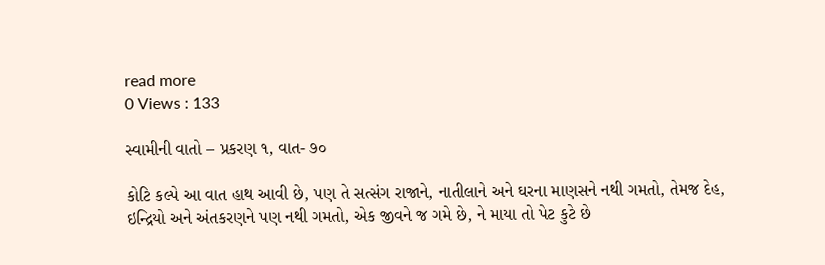read more
0 Views : 133

સ્વામીની વાતો – પ્રકરણ ૧, વાત- ૭૦

કોટિ કલ્‍પે આ વાત હાથ આવી છે, પણ તે સત્‍સંગ રાજાને, નાતીલાને અને ઘરના માણસને નથી ગમતો, તેમજ દેહ, ઇન્‍દ્રિયો અને અંતકરણને પણ નથી ગમતો, એક જીવને જ ગમે છે, ને માયા તો પેટ કુટે છે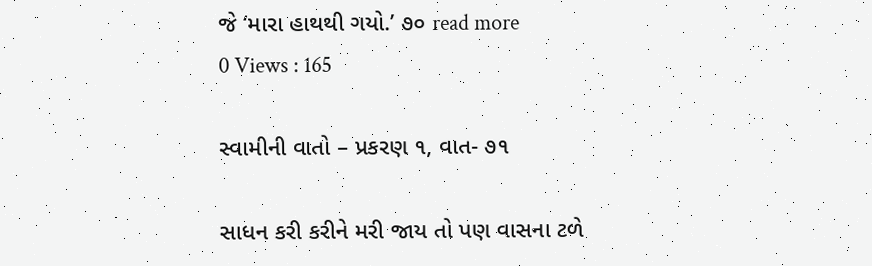જે ‘મારા હાથથી ગયો.’ ૭૦ read more
0 Views : 165

સ્વામીની વાતો – પ્રકરણ ૧, વાત- ૭૧

સાધન કરી કરીને મરી જાય તો પણ વાસના ટળે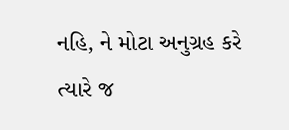નહિ, ને મોટા અનુગ્રહ કરે ત્‍યારે જ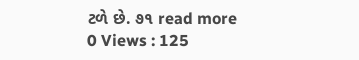ટળે છે. ૭૧ read more
0 Views : 125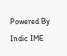Powered By Indic IME